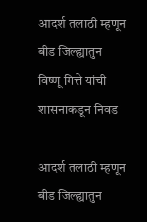आदर्श तलाठी म्हणून बीड जिल्ह्यातुन विष्णू गित्ते यांची शासनाकडून निवड

आदर्श तलाठी म्हणून बीड जिल्ह्यातुन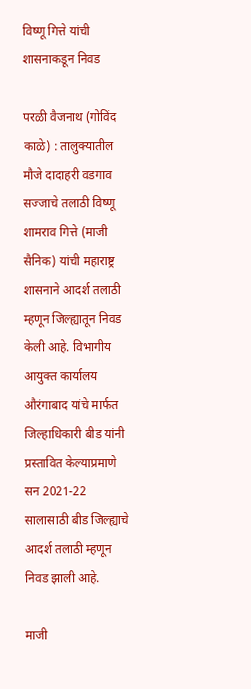विष्णू गित्ते यांची शासनाकडून निवड

परळी वैजनाथ (गोविंद काळे) : तालुक्यातील मौजे दादाहरी वडगाव सज्जाचे तलाठी विष्णू शामराव गित्ते (माजी सैनिक) यांची महाराष्ट्र शासनाने आदर्श तलाठी म्हणून जिल्ह्यातून निवड केली आहे. विभागीय आयुक्त कार्यालय औरंगाबाद यांचे मार्फत जिल्हाधिकारी बीड यांनी प्रस्तावित केल्याप्रमाणे सन 2021-22 सालासाठी बीड जिल्ह्याचे आदर्श तलाठी म्हणून निवड झाली आहे.

माजी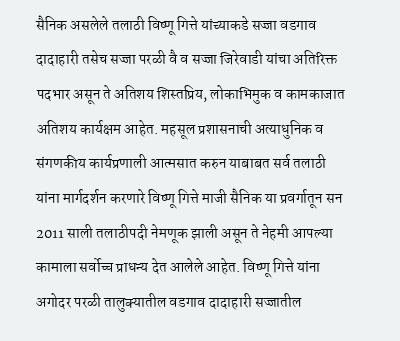सैनिक असलेले तलाठी विष्णू गित्ते यांच्याकडे सज्जा वडगाव दादाहारी तसेच सज्जा परळी वै व सज्जा जिरेवाडी यांचा अतिरिक्त पदभार असून ते अतिशय शिस्तप्रिय, लोकाभिमुक व कामकाजात अतिशय कार्यक्षम आहेत. महसूल प्रशासनाची अत्याधुनिक व संगणकीय कार्यप्रणाली आत्मसात करुन याबाबत सर्व तलाठी यांना मार्गदर्शन करणारे विष्णू गित्ते माजी सैनिक या प्रवर्गातून सन 2011 साली तलाठीपदी नेमणूक झाली असून ते नेहमी आपल्या कामाला सर्वोच्च प्राधन्य देत आलेले आहेत. विष्णू गित्ते यांना अगोदर परळी तालुक्यातील वडगाव दादाहारी सज्जातील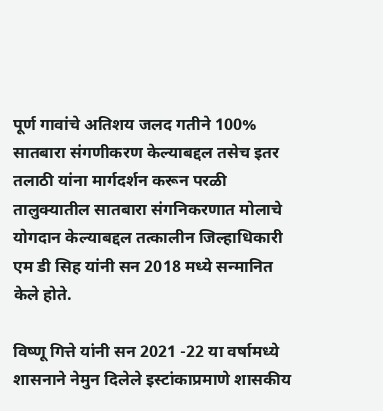पूर्ण गावांचे अतिशय जलद गतीने 100% सातबारा संगणीकरण केल्याबद्दल तसेच इतर तलाठी यांना मार्गदर्शन करून परळी तालुक्यातील सातबारा संगनिकरणात मोलाचे योगदान केल्याबद्दल तत्कालीन जिल्हाधिकारी एम डी सिह यांनी सन 2018 मध्ये सन्मानित केले होते.

विष्णू गित्ते यांनी सन 2021 -22 या वर्षामध्ये शासनाने नेमुन दिलेले इस्टांकाप्रमाणे शासकीय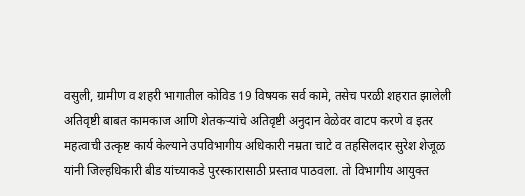वसुली, ग्रामीण व शहरी भागातील कोविड 19 विषयक सर्व कामे, तसेच परळी शहरात झालेली अतिवृष्टी बाबत कामकाज आणि शेतकर्‍यांचे अतिवृष्टी अनुदान वेळेवर वाटप करणे व इतर महत्वाची उत्कृष्ट कार्य केल्याने उपविभागीय अधिकारी नम्रता चाटे व तहसिलदार सुरेश शेजूळ यांनी जिल्हधिकारी बीड यांच्याकडे पुरस्कारासाठी प्रस्ताव पाठवला. तो विभागीय आयुक्त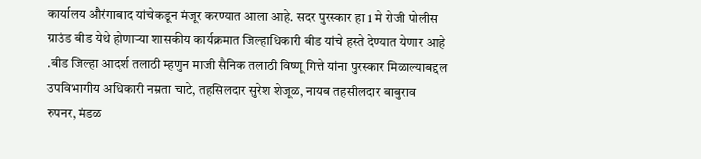कार्यालय औरंगाबाद यांचेकडून मंजूर करण्यात आला आहे. सदर पुरस्कार हा 1 मे रोजी पोलीस ग्राउंड बीड येथे होणाऱ्या शासकीय कार्यक्रमात जिल्हाधिकारी बीड यांचे हस्ते देण्यात येणार आहे .बीड जिल्हा आदर्श तलाठी म्हणुन माजी सैनिक तलाठी विष्णू गित्ते यांना पुरस्कार मिळाल्याबद्दल उपविभागीय अधिकारी नम्रता चाटे, तहसिलदार सुरेश शेजूळ, नायब तहसीलदार बाबुराव रुपनर, मंडळ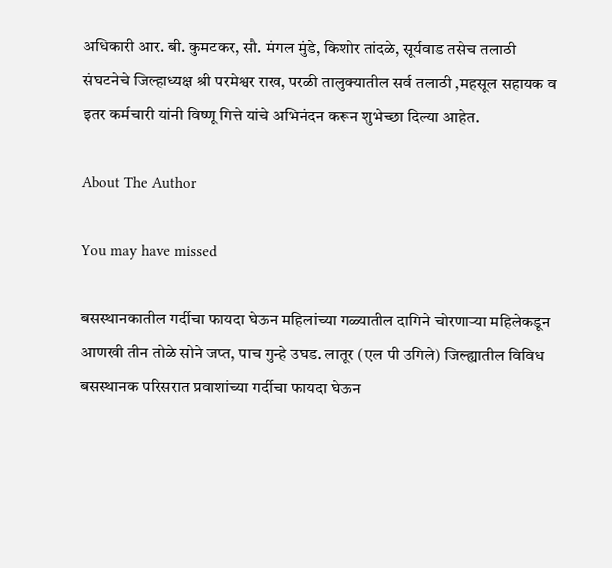अधिकारी आर. बी. कुमटकर, सौ. मंगल मुंडे, किशोर तांदळे, सूर्यवाड तसेच तलाठी संघटनेचे जिल्हाध्यक्ष श्री परमेश्वर राख, परळी तालुक्यातील सर्व तलाठी ,महसूल सहायक व इतर कर्मचारी यांनी विष्णू गित्ते यांचे अभिनंदन करून शुभेच्छा दिल्या आहेत.

About The Author

You may have missed

बसस्थानकातील गर्दीचा फायदा घेऊन महिलांच्या गळ्यातील दागिने चोरणाऱ्या महिलेकडून आणखी तीन तोळे सोने जप्त, पाच गुन्हे उघड. लातूर (एल पी उगिले) जिल्ह्यातील विविध बसस्थानक परिसरात प्रवाशांच्या गर्दीचा फायदा घेऊन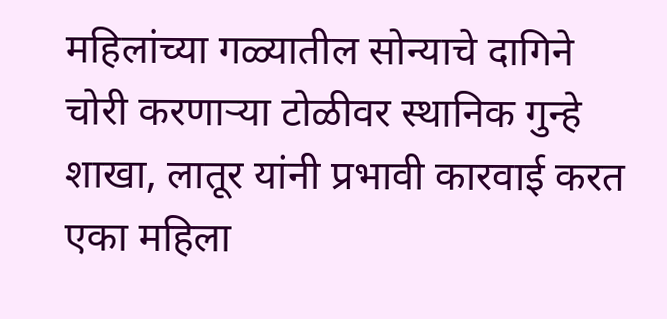महिलांच्या गळ्यातील सोन्याचे दागिने चोरी करणाऱ्या टोळीवर स्थानिक गुन्हे शाखा, लातूर यांनी प्रभावी कारवाई करत एका महिला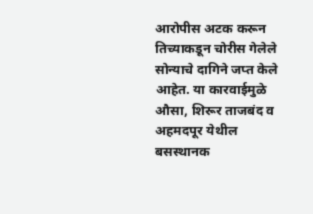आरोपीस अटक करून तिच्याकडून चोरीस गेलेले सोन्याचे दागिने जप्त केले आहेत. या कारवाईमुळे औसा, शिरूर ताजबंद व अहमदपूर येथील बसस्थानक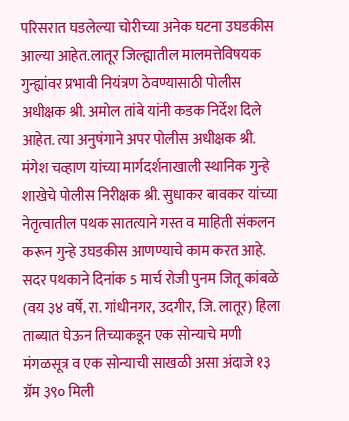परिसरात घडलेल्या चोरीच्या अनेक घटना उघडकीस आल्या आहेत.लातूर जिल्ह्यातील मालमत्तेविषयक गुन्ह्यांवर प्रभावी नियंत्रण ठेवण्यासाठी पोलीस अधीक्षक श्री. अमोल तांबे यांनी कडक निर्देश दिले आहेत. त्या अनुषंगाने अपर पोलीस अधीक्षक श्री. मंगेश चव्हाण यांच्या मार्गदर्शनाखाली स्थानिक गुन्हे शाखेचे पोलीस निरीक्षक श्री. सुधाकर बावकर यांच्या नेतृत्वातील पथक सातत्याने गस्त व माहिती संकलन करून गुन्हे उघडकीस आणण्याचे काम करत आहे. सदर पथकाने दिनांक 5 मार्च रोजी पुनम जितू कांबळे (वय ३४ वर्षे, रा. गांधीनगर, उदगीर, जि. लातूर) हिला ताब्यात घेऊन तिच्याकडून एक सोन्याचे मणी मंगळसूत्र व एक सोन्याची साखळी असा अंदाजे १३ ग्रॅम ३९० मिली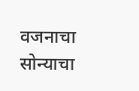वजनाचा सोन्याचा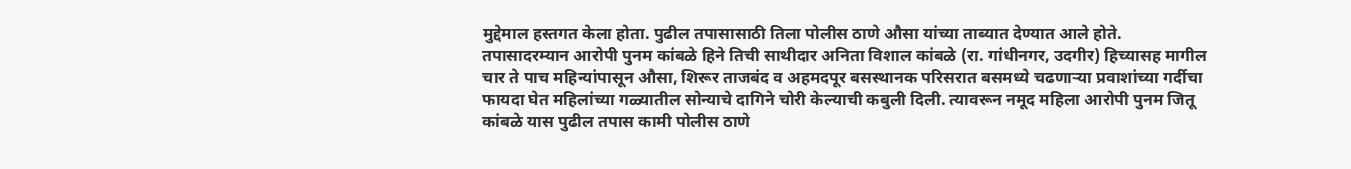मुद्देमाल हस्तगत केला होता. पुढील तपासासाठी तिला पोलीस ठाणे औसा यांच्या ताब्यात देण्यात आले होते. तपासादरम्यान आरोपी पुनम कांबळे हिने तिची साथीदार अनिता विशाल कांबळे (रा. गांधीनगर, उदगीर) हिच्यासह मागील चार ते पाच महिन्यांपासून औसा, शिरूर ताजबंद व अहमदपूर बसस्थानक परिसरात बसमध्ये चढणाऱ्या प्रवाशांच्या गर्दीचा फायदा घेत महिलांच्या गळ्यातील सोन्याचे दागिने चोरी केल्याची कबुली दिली. त्यावरून नमूद महिला आरोपी पुनम जितू कांबळे यास पुढील तपास कामी पोलीस ठाणे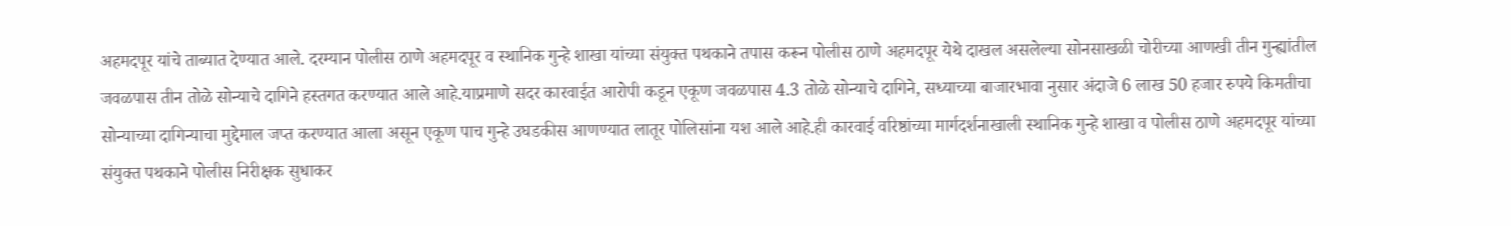अहमदपूर यांचे ताब्यात देण्यात आले. दरम्यान पोलीस ठाणे अहमदपूर व स्थानिक गुन्हे शाखा यांच्या संयुक्त पथकाने तपास करून पोलीस ठाणे अहमदपूर येथे दाखल असलेल्या सोनसाखळी चोरीच्या आणखी तीन गुन्ह्यांतील जवळपास तीन तोळे सोन्याचे दागिने हस्तगत करण्यात आले आहे.याप्रमाणे सदर कारवाईत आरोपी कडून एकूण जवळपास 4.3 तोळे सोन्याचे दागिने, सध्याच्या बाजारभावा नुसार अंदाजे 6 लाख 50 हजार रुपये किमतीचा सोन्याच्या दागिन्याचा मुद्देमाल जप्त करण्यात आला असून एकूण पाच गुन्हे उघडकीस आणण्यात लातूर पोलिसांना यश आले आहे.ही कारवाई वरिष्ठांच्या मार्गदर्शनाखाली स्थानिक गुन्हे शाखा व पोलीस ठाणे अहमदपूर यांच्या संयुक्त पथकाने पोलीस निरीक्षक सुधाकर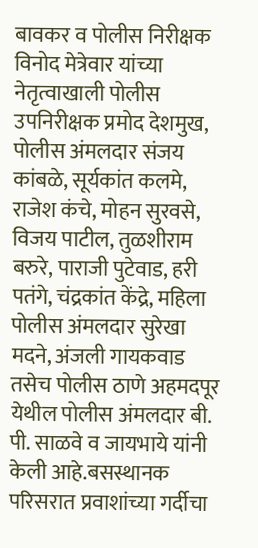बावकर व पोलीस निरीक्षक विनोद मेत्रेवार यांच्या नेतृत्वाखाली पोलीस उपनिरीक्षक प्रमोद देशमुख, पोलीस अंमलदार संजय कांबळे, सूर्यकांत कलमे, राजेश कंचे, मोहन सुरवसे, विजय पाटील, तुळशीराम बरुरे, पाराजी पुटेवाड, हरी पतंगे, चंद्रकांत केंद्रे, महिला पोलीस अंमलदार सुरेखा मदने, अंजली गायकवाड तसेच पोलीस ठाणे अहमदपूर येथील पोलीस अंमलदार बी. पी. साळवे व जायभाये यांनी केली आहे.बसस्थानक परिसरात प्रवाशांच्या गर्दीचा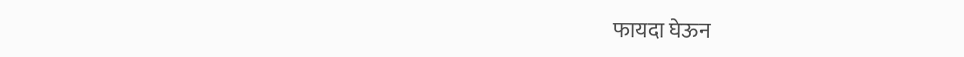फायदा घेऊन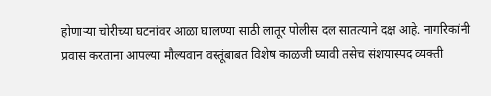होणाऱ्या चोरीच्या घटनांवर आळा घालण्या साठी लातूर पोलीस दल सातत्याने दक्ष आहे. नागरिकांनी प्रवास करताना आपल्या मौल्यवान वस्तूंबाबत विशेष काळजी घ्यावी तसेच संशयास्पद व्यक्ती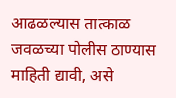आढळल्यास तात्काळ जवळच्या पोलीस ठाण्यास माहिती द्यावी, असे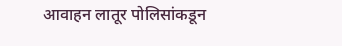आवाहन लातूर पोलिसांकडून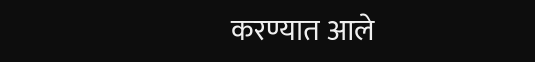करण्यात आले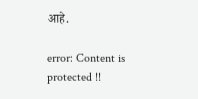आहे.

error: Content is protected !!